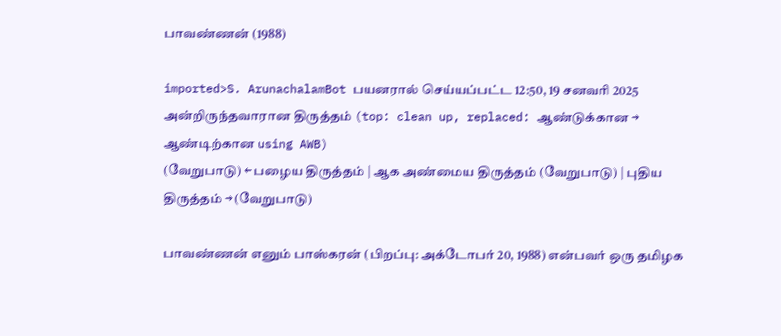பாவண்ணன் (1988)

imported>S. ArunachalamBot பயனரால் செய்யப்பட்ட 12:50, 19 சனவரி 2025 அன்றிருந்தவாரான திருத்தம் (top: clean up, replaced: ஆண்டுக்கான → ஆண்டிற்கான using AWB)
(வேறுபாடு) ← பழைய திருத்தம் | ஆக அண்மைய திருத்தம் (வேறுபாடு) | புதிய திருத்தம் → (வேறுபாடு)

பாவண்ணன் எனும் பாஸ்கரன் (பிறப்பு: அக்டோபர் 20, 1988) என்பவர் ஒரு தமிழக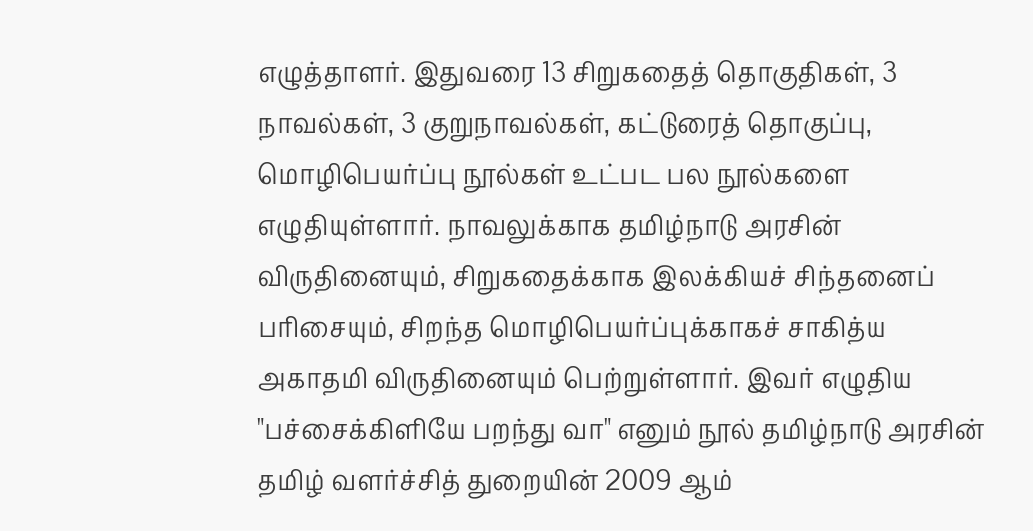எழுத்தாளர். இதுவரை 13 சிறுகதைத் தொகுதிகள், 3 நாவல்கள், 3 குறுநாவல்கள், கட்டுரைத் தொகுப்பு, மொழிபெயர்ப்பு நூல்கள் உட்பட பல நூல்களை எழுதியுள்ளார். நாவலுக்காக தமிழ்நாடு அரசின் விருதினையும், சிறுகதைக்காக இலக்கியச் சிந்தனைப் பரிசையும், சிறந்த மொழிபெயர்ப்புக்காகச் சாகித்ய அகாதமி விருதினையும் பெற்றுள்ளார். இவர் எழுதிய "பச்சைக்கிளியே பறந்து வா" எனும் நூல் தமிழ்நாடு அரசின் தமிழ் வளர்ச்சித் துறையின் 2009 ஆம்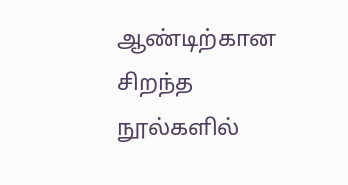ஆண்டிற்கான சிறந்த நூல்களில்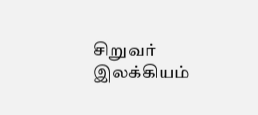சிறுவர் இலக்கியம்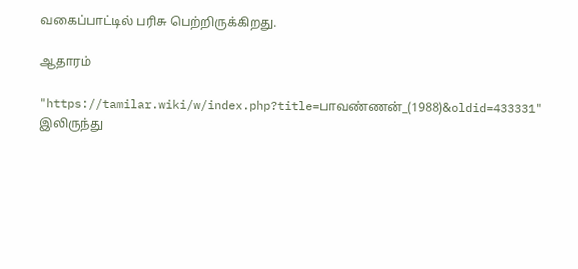வகைப்பாட்டில் பரிசு பெற்றிருக்கிறது.

ஆதாரம்

"https://tamilar.wiki/w/index.php?title=பாவண்ணன்_(1988)&oldid=433331" இலிருந்து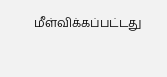மீள்விக்கப்பட்டது